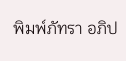พิมพ์ภัทรา อภิป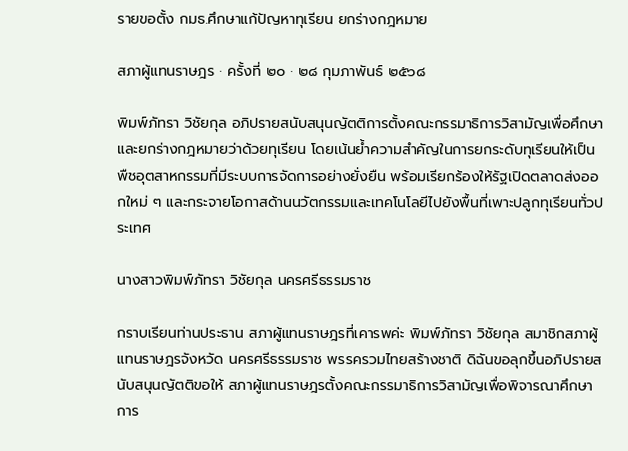รายขอตั้ง กมธ.ศึกษาแก้ปัญหาทุเรียน ยกร่างกฎหมาย

สภาผู้แทนราษฎร · ครั้งที่ ๒๐ · ๒๘ กุมภาพันธ์ ๒๕๖๘

พิมพ์ภัทรา วิชัยกุล อภิปรายสนับสนุนญัตติการตั้งคณะกรรมาธิการวิสามัญเพื่อศึกษาและยกร่างกฎหมายว่าด้วยทุเรียน โดยเน้นย้ำความสำคัญในการยกระดับทุเรียนให้เป็นพืชอุตสาหกรรมที่มีระบบการจัดการอย่างยั่งยืน พร้อมเรียกร้องให้รัฐเปิดตลาดส่งออกใหม่ ๆ และกระจายโอกาสด้านนวัตกรรมและเทคโนโลยีไปยังพื้นที่เพาะปลูกทุเรียนทั่วประเทศ

นางสาวพิมพ์ภัทรา วิชัยกุล นครศรีธรรมราช

กราบเรียนท่านประธาน สภาผู้แทนราษฎรที่เคารพค่ะ พิมพ์ภัทรา วิชัยกุล สมาชิกสภาผู้แทนราษฎรจังหวัด นครศรีธรรมราช พรรครวมไทยสร้างชาติ ดิฉันขอลุกขึ้นอภิปรายสนับสนุนญัตติขอให้ สภาผู้แทนราษฎรตั้งคณะกรรมาธิการวิสามัญเพื่อพิจารณาศึกษาการ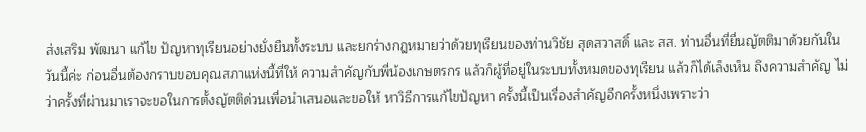ส่งเสริม พัฒนา แก้ไข ปัญหาทุเรียนอย่างยั่งยืนทั้งระบบ และยกร่างกฎหมายว่าด้วยทุเรียนของท่านวิชัย สุดสวาสดิ์ และ สส. ท่านอื่นที่ยื่นญัตติมาด้วยกันในวันนี้ค่ะ ก่อนอื่นต้องกราบขอบคุณสภาแห่งนี้ที่ให้ ความสำคัญกับพี่น้องเกษตรกร แล้วก็ผู้ที่อยู่ในระบบทั้งหมดของทุเรียน แล้วก็ได้เล็งเห็น ถึงความสำคัญ ไม่ว่าครั้งที่ผ่านมาเราจะขอในการตั้งญัตติด่วนเพื่อนำเสนอและขอให้ หาวิธีการแก้ไขปัญหา ครั้งนี้เป็นเรื่องสำคัญอีกครั้งหนึ่งเพราะว่า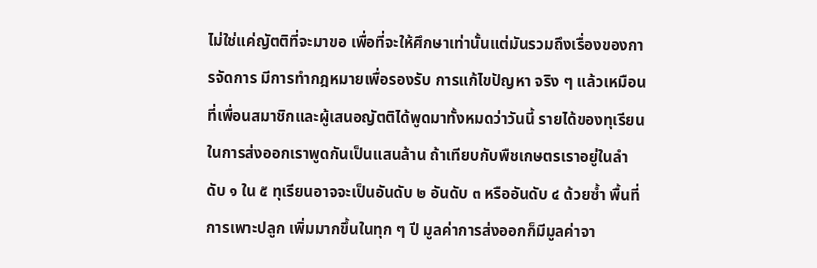ไม่ใช่แค่ญัตติที่จะมาขอ เพื่อที่จะให้ศึกษาเท่านั้นแต่มันรวมถึงเรื่องของการจัดการ มีการทำกฎหมายเพื่อรองรับ การแก้ไขปัญหา จริง ๆ แล้วเหมือนที่เพื่อนสมาชิกและผู้เสนอญัตติได้พูดมาทั้งหมดว่าวันนี้ รายได้ของทุเรียนในการส่งออกเราพูดกันเป็นแสนล้าน ถ้าเทียบกับพืชเกษตรเราอยู่ในลำดับ ๑ ใน ๕ ทุเรียนอาจจะเป็นอันดับ ๒ อันดับ ๓ หรืออันดับ ๔ ด้วยซ้ำ พื้นที่การเพาะปลูก เพิ่มมากขึ้นในทุก ๆ ปี มูลค่าการส่งออกก็มีมูลค่าจา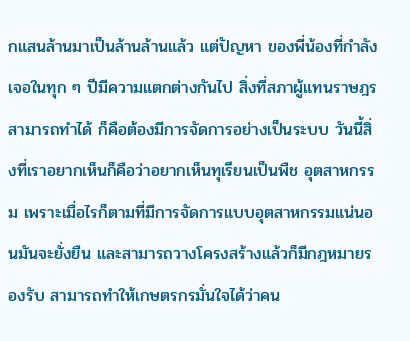กแสนล้านมาเป็นล้านล้านแล้ว แต่ปัญหา ของพี่น้องที่กำลังเจอในทุก ๆ ปีมีความแตกต่างกันไป สิ่งที่สภาผู้แทนราษฎรสามารถทำได้ ก็คือต้องมีการจัดการอย่างเป็นระบบ วันนี้สิ่งที่เราอยากเห็นก็คือว่าอยากเห็นทุเรียนเป็นพืช อุตสาหกรรม เพราะเมื่อไรก็ตามที่มีการจัดการแบบอุตสาหกรรมแน่นอนมันจะยั่งยืน และสามารถวางโครงสร้างแล้วก็มีกฎหมายรองรับ สามารถทำให้เกษตรกรมั่นใจได้ว่าคน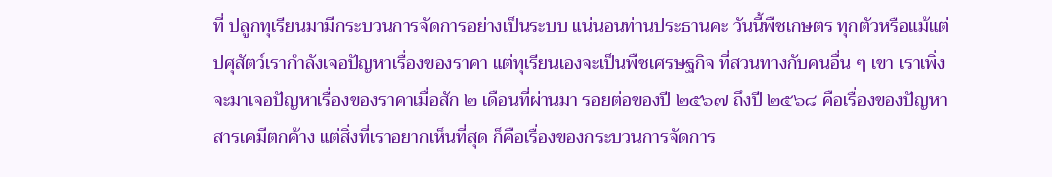ที่ ปลูกทุเรียนมามีกระบวนการจัดการอย่างเป็นระบบ แน่นอนท่านประธานคะ วันนี้พืชเกษตร ทุกตัวหรือแม้แต่ปศุสัตว์เรากำลังเจอปัญหาเรื่องของราคา แต่ทุเรียนเองจะเป็นพืชเศรษฐกิจ ที่สวนทางกับคนอื่น ๆ เขา เราเพิ่งจะมาเจอปัญหาเรื่องของราคาเมื่อสัก ๒ เดือนที่ผ่านมา รอยต่อของปี ๒๕๖๗ ถึงปี ๒๕๖๘ คือเรื่องของปัญหาสารเคมีตกค้าง แต่สิ่งที่เราอยากเห็นที่สุด ก็คือเรื่องของกระบวนการจัดการ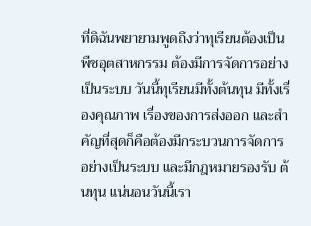ที่ดิฉันพยายามพูดถึงว่าทุเรียนต้องเป็นพืชอุตสาหกรรม ต้องมีการจัดการอย่างเป็นระบบ วันนี้ทุเรียนมีทั้งต้นทุน มีทั้งเรื่องคุณภาพ เรื่องของการส่งออก และสำคัญที่สุดก็คือต้องมีกระบวนการจัดการอย่างเป็นระบบ และมีกฎหมายรองรับ ต้นทุน แน่นอนวันนี้เรา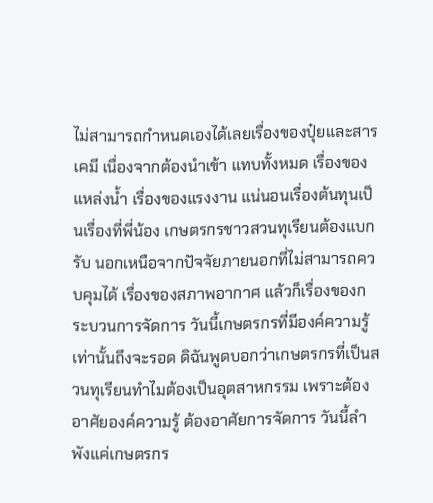ไม่สามารถกำหนดเองได้เลยเรื่องของปุ๋ยและสารเคมี เนื่องจากต้องนำเข้า แทบทั้งหมด เรื่องของแหล่งน้ำ เรื่องของแรงงาน แน่นอนเรื่องต้นทุนเป็นเรื่องที่พี่น้อง เกษตรกรชาวสวนทุเรียนต้องแบกรับ นอกเหนือจากปัจจัยภายนอกที่ไม่สามารถควบคุมได้ เรื่องของสภาพอากาศ แล้วก็เรื่องของกระบวนการจัดการ วันนี้เกษตรกรที่มีองค์ความรู้ เท่านั้นถึงจะรอด ดิฉันพูดบอกว่าเกษตรกรที่เป็นสวนทุเรียนทำไมต้องเป็นอุตสาหกรรม เพราะต้องอาศัยองค์ความรู้ ต้องอาศัยการจัดการ วันนี้ลำพังแค่เกษตรกร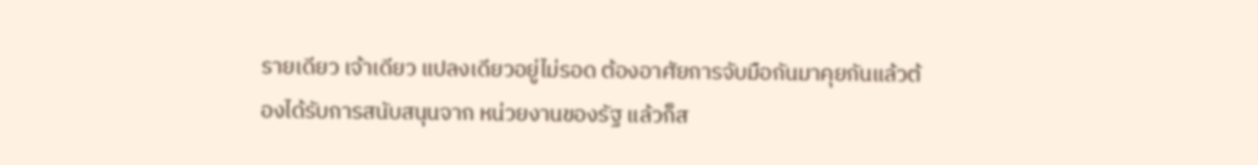รายเดียว เจ้าเดียว แปลงเดียวอยู่ไม่รอด ต้องอาศัยการจับมือกันมาคุยกันแล้วต้องได้รับการสนับสนุนจาก หน่วยงานของรัฐ แล้วก็ส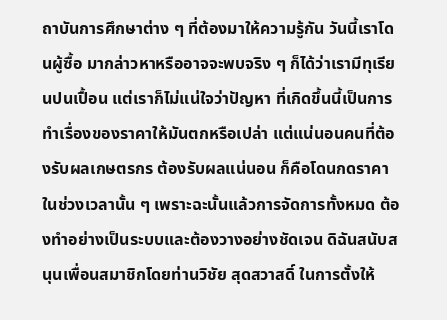ถาบันการศึกษาต่าง ๆ ที่ต้องมาให้ความรู้กัน วันนี้เราโดนผู้ซื้อ มากล่าวหาหรืออาจจะพบจริง ๆ ก็ได้ว่าเรามีทุเรียนปนเปื้อน แต่เราก็ไม่แน่ใจว่าปัญหา ที่เกิดขึ้นนี้เป็นการทำเรื่องของราคาให้มันตกหรือเปล่า แต่แน่นอนคนที่ต้องรับผลเกษตรกร ต้องรับผลแน่นอน ก็คือโดนกดราคาในช่วงเวลานั้น ๆ เพราะฉะนั้นแล้วการจัดการทั้งหมด ต้องทำอย่างเป็นระบบและต้องวางอย่างชัดเจน ดิฉันสนับสนุนเพื่อนสมาชิกโดยท่านวิชัย สุดสวาสดิ์ ในการตั้งให้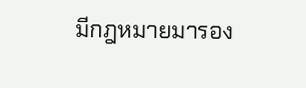มีกฎหมายมารอง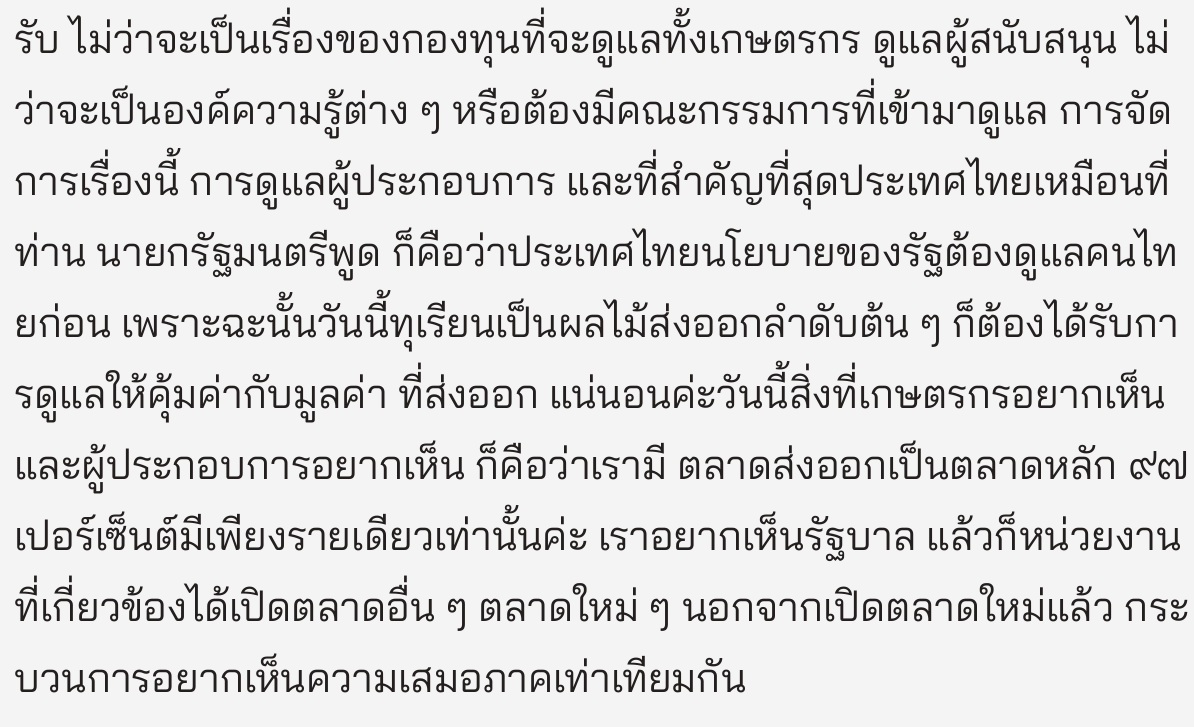รับ ไม่ว่าจะเป็นเรื่องของกองทุนที่จะดูแลทั้งเกษตรกร ดูแลผู้สนับสนุน ไม่ว่าจะเป็นองค์ความรู้ต่าง ๆ หรือต้องมีคณะกรรมการที่เข้ามาดูแล การจัดการเรื่องนี้ การดูแลผู้ประกอบการ และที่สำคัญที่สุดประเทศไทยเหมือนที่ท่าน นายกรัฐมนตรีพูด ก็คือว่าประเทศไทยนโยบายของรัฐต้องดูแลคนไทยก่อน เพราะฉะนั้นวันนี้ทุเรียนเป็นผลไม้ส่งออกลำดับต้น ๆ ก็ต้องได้รับการดูแลให้คุ้มค่ากับมูลค่า ที่ส่งออก แน่นอนค่ะวันนี้สิ่งที่เกษตรกรอยากเห็นและผู้ประกอบการอยากเห็น ก็คือว่าเรามี ตลาดส่งออกเป็นตลาดหลัก ๙๗ เปอร์เซ็นต์มีเพียงรายเดียวเท่านั้นค่ะ เราอยากเห็นรัฐบาล แล้วก็หน่วยงานที่เกี่ยวข้องได้เปิดตลาดอื่น ๆ ตลาดใหม่ ๆ นอกจากเปิดตลาดใหม่แล้ว กระบวนการอยากเห็นความเสมอภาคเท่าเทียมกัน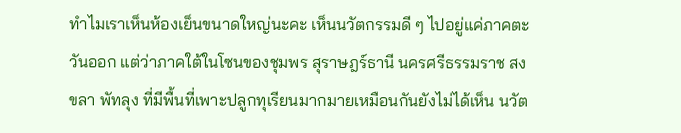ทำไมเราเห็นห้องเย็นขนาดใหญ่นะคะ เห็นนวัตกรรมดี ๆ ไปอยู่แค่ภาคตะวันออก แต่ว่าภาคใต้ในโซนของชุมพร สุราษฎร์ธานี นครศรีธรรมราช สงขลา พัทลุง ที่มีพื้นที่เพาะปลูกทุเรียนมากมายเหมือนกันยังไม่ได้เห็น นวัต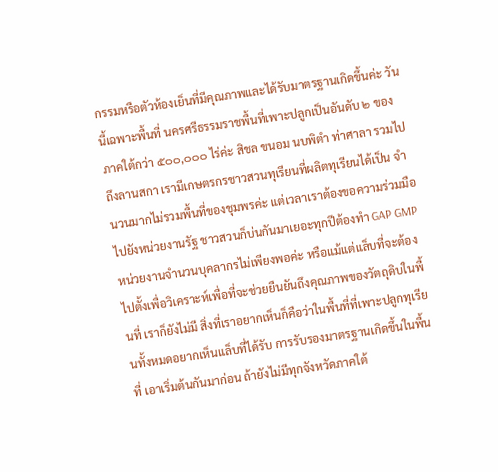กรรมหรือตัวห้องเย็นที่มีคุณภาพและได้รับมาตรฐานเกิดขึ้นค่ะ วันนี้เฉพาะพื้นที่ นครศรีธรรมราชพื้นที่เพาะปลูกเป็นอันดับ ๒ ของภาคใต้กว่า ๕๐๐,๐๐๐ ไร่ค่ะ สิชล ขนอม นบพิตำ ท่าศาลา รวมไปถึงลานสกา เรามีเกษตรกรชาวสวนทุเรียนที่ผลิตทุเรียนได้เป็น จำนวนมากไม่รวมพื้นที่ของชุมพรค่ะ แต่เวลาเราต้องขอความร่วมมือไปยังหน่วยงานรัฐ ชาวสวนก็บ่นกันมาเยอะทุกปีต้องทำ GAP GMP หน่วยงานจำนวนบุคลากรไม่เพียงพอค่ะ หรือแม้แต่แล็บที่จะต้องไปตั้งเพื่อวิเคราะห์เพื่อที่จะช่วยยืนยันถึงคุณภาพของวัตถุดิบในพื้นที่ เราก็ยังไม่มี สิ่งที่เราอยากเห็นก็คือว่าในพื้นที่ที่เพาะปลูกทุเรียนทั้งหมดอยากเห็นแล็บที่ได้รับ การรับรองมาตรฐานเกิดขึ้นในพื้นที่ เอาเริ่มต้นกันมาก่อน ถ้ายังไม่มีทุกจังหวัดภาคใต้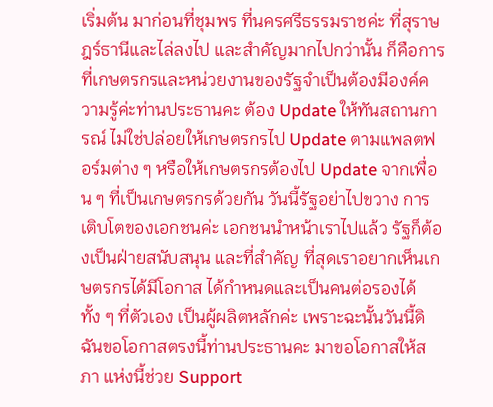เริ่มต้น มาก่อนที่ชุมพร ที่นครศรีธรรมราชค่ะ ที่สุราษฎร์ธานีและไล่ลงไป และสำคัญมากไปกว่านั้น ก็คือการที่เกษตรกรและหน่วยงานของรัฐจำเป็นต้องมีองค์ความรู้ค่ะท่านประธานคะ ต้อง Update ให้ทันสถานการณ์ ไม่ใช่ปล่อยให้เกษตรกรไป Update ตามแพลตฟอร์มต่าง ๆ หรือให้เกษตรกรต้องไป Update จากเพื่อน ๆ ที่เป็นเกษตรกรด้วยกัน วันนี้รัฐอย่าไปขวาง การเติบโตของเอกชนค่ะ เอกชนนำหน้าเราไปแล้ว รัฐก็ต้องเป็นฝ่ายสนับสนุน และที่สำคัญ ที่สุดเราอยากเห็นเกษตรกรได้มีโอกาส ได้กำหนดและเป็นคนต่อรองได้ทั้ง ๆ ที่ตัวเอง เป็นผู้ผลิตหลักค่ะ เพราะฉะนั้นวันนี้ดิฉันขอโอกาสตรงนี้ท่านประธานคะ มาขอโอกาสให้สภา แห่งนี้ช่วย Support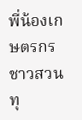พี่น้องเกษตรกรชาวสวนทุ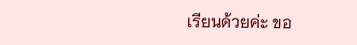เรียนด้วยค่ะ ขอ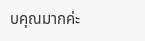บคุณมากค่ะ